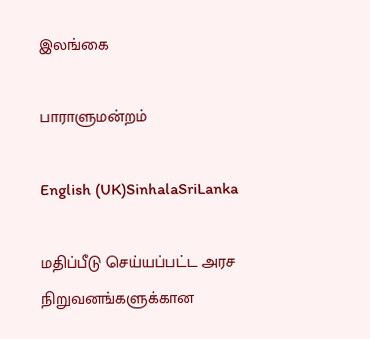இலங்கை

பாராளுமன்றம்

English (UK)SinhalaSriLanka

மதிப்பீடு செய்யப்பட்ட அரச நிறுவனங்களுக்கான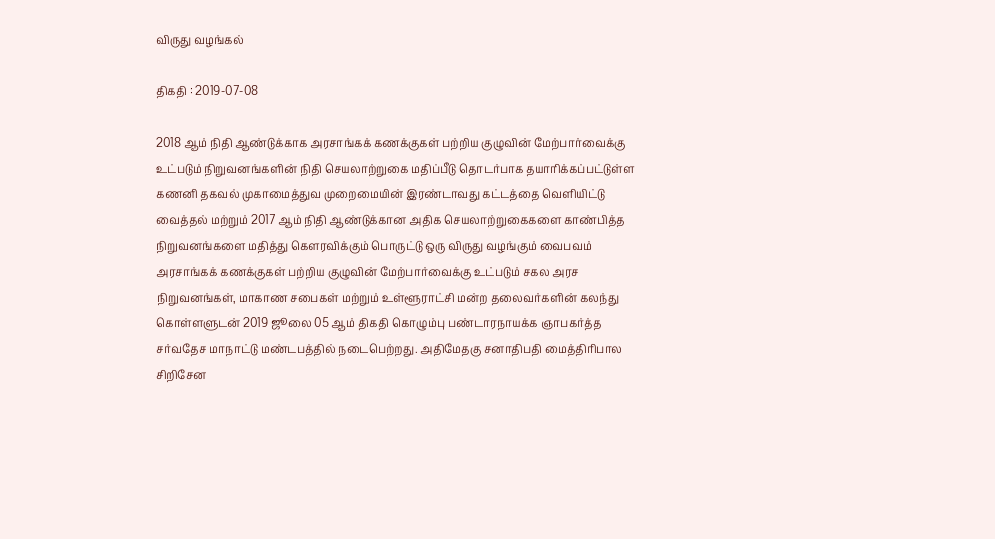விருது வழங்கல்

திகதி : 2019-07-08

2018 ஆம் நிதி ஆண்டுக்காக அரசாங்கக் கணக்குகள் பற்றிய குழுவின் மேற்பார்வைக்கு உட்படும் நிறுவனங்களின் நிதி செயலாற்றுகை மதிப்பீடு தொடர்பாக தயாரிக்கப்பட்டுள்ள கணனி தகவல் முகாமைத்துவ முறைமையின் இரண்டாவது கட்டத்தை வெளியிட்டு வைத்தல் மற்றும் 2017 ஆம் நிதி ஆண்டுக்கான அதிக செயலாற்றுகைகளை காண்பித்த நிறுவனங்களை மதித்து கௌரவிக்கும் பொருட்டு ஒரு விருது வழங்கும் வைபவம் அரசாங்கக் கணக்குகள் பற்றிய குழுவின் மேற்பார்வைக்கு உட்படும் சகல அரச நிறுவனங்கள், மாகாண சபைகள் மற்றும் உள்ளூராட்சி மன்ற தலைவர்களின் கலந்து கொள்ளளுடன் 2019 ஜூலை 05 ஆம் திகதி கொழும்பு பண்டாரநாயக்க ஞாபகர்த்த சர்வதேச மாநாட்டு மண்டபத்தில் நடைபெற்றது. அதிமேதகு சனாதிபதி மைத்திரிபால சிறிசேன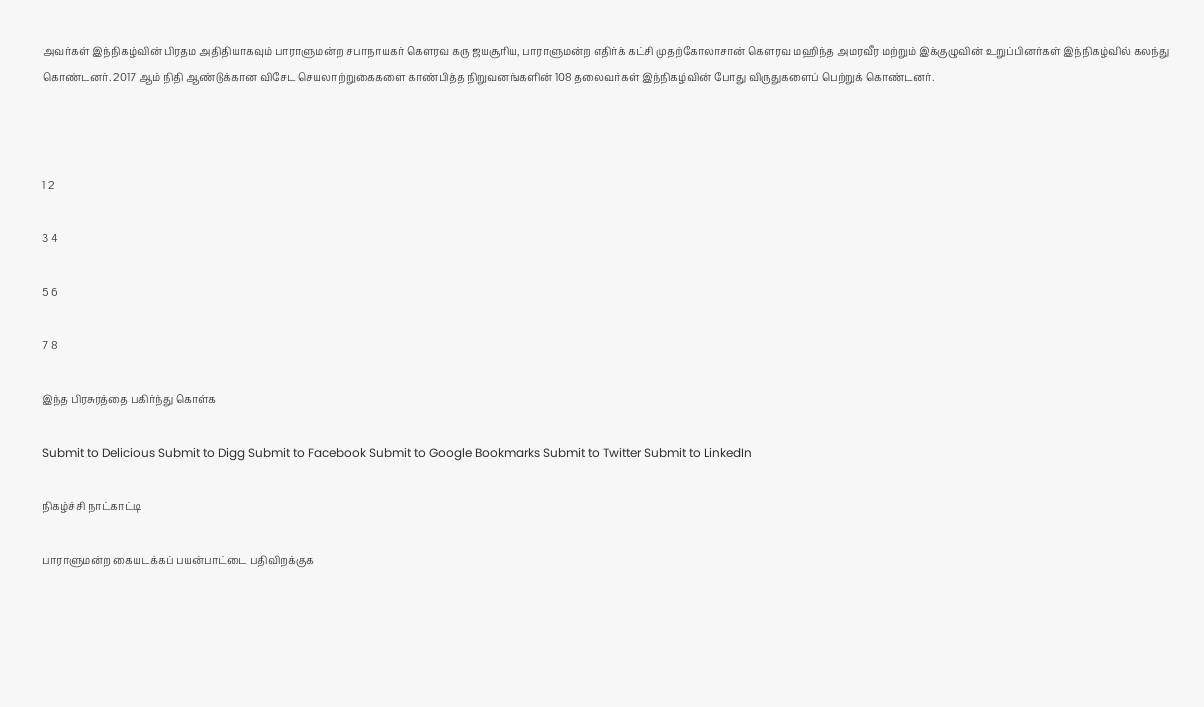அவர்கள் இந்நிகழ்வின் பிரதம அதிதியாகவும் பாராளுமன்ற சபாநாயகர் கௌரவ கரு ஜயசூரிய, பாராளுமன்ற எதிர்க் கட்சி முதற்கோலாசான் கௌரவ மஹிந்த அமரவீர மற்றும் இக்குழுவின் உறுப்பினர்கள் இந்நிகழ்வில் கலந்து கொண்டனர். 2017 ஆம் நிதி ஆண்டுக்கான விசேட செயலாற்றுகைகளை காண்பித்த நிறுவனங்களின் 108 தலைவர்கள் இந்நிகழ்வின் போது விருதுகளைப் பெற்றுக் கொண்டனர்.



1 2

3 4

5 6

7 8

இந்த பிரசுரத்தை பகிர்ந்து கொள்க

Submit to Delicious Submit to Digg Submit to Facebook Submit to Google Bookmarks Submit to Twitter Submit to LinkedIn

நிகழ்ச்சி நாட்காட்டி

பாராளுமன்ற கையடக்கப் பயன்பாட்டை பதிவிறக்குக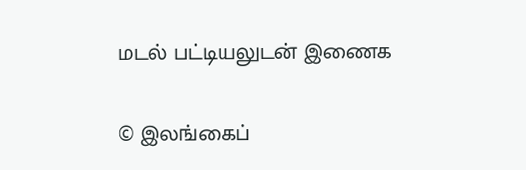மடல் பட்டியலுடன் இணைக

© இலங்கைப்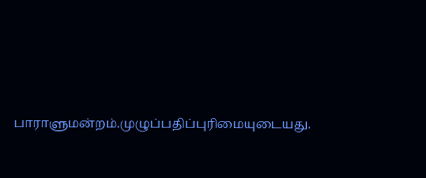பாராளுமன்றம்.முழுப்பதிப்புரிமையுடையது.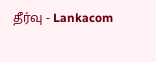தீர்வு - Lankacom